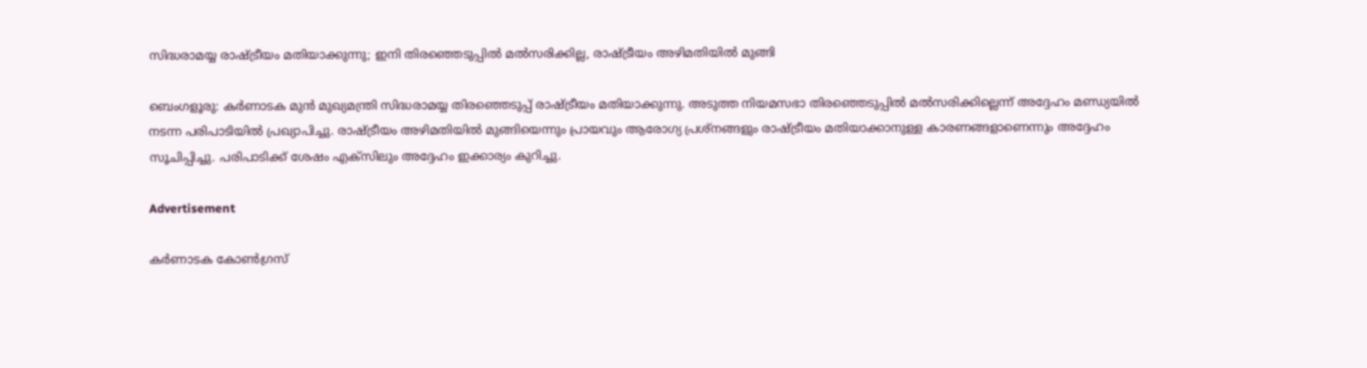സിദ്ധരാമയ്യ രാഷ്ട്രീയം മതിയാക്കുന്നു; ഇനി തിരഞ്ഞെടുപ്പില്‍ മല്‍സരിക്കില്ല, രാഷ്ട്രീയം അഴിമതിയില്‍ മുങ്ങി

ബെംഗളൂരു: കര്‍ണാടക മുന്‍ മുഖ്യമന്ത്രി സിദ്ധരാമയ്യ തിരഞ്ഞെടുപ്പ് രാഷ്ട്രീയം മതിയാക്കുന്നു. അടുത്ത നിയമസഭാ തിരഞ്ഞെടുപ്പില്‍ മല്‍സരിക്കില്ലെന്ന് അദ്ദേഹം മണ്ഡ്യയില്‍ നടന്ന പരിപാടിയില്‍ പ്രഖ്യാപിച്ചു. രാഷ്ട്രീയം അഴിമതിയില്‍ മുങ്ങിയെന്നും പ്രായവും ആരോഗ്യ പ്രശ്‌നങ്ങളും രാഷ്ട്രീയം മതിയാക്കാനുള്ള കാരണങ്ങളാണെന്നും അദ്ദേഹം സൂചിപ്പിച്ചു. പരിപാടിക്ക് ശേഷം എക്‌സിലും അദ്ദേഹം ഇക്കാര്യം കുറിച്ചു.

Advertisement

കര്‍ണാടക കോണ്‍ഗ്രസ്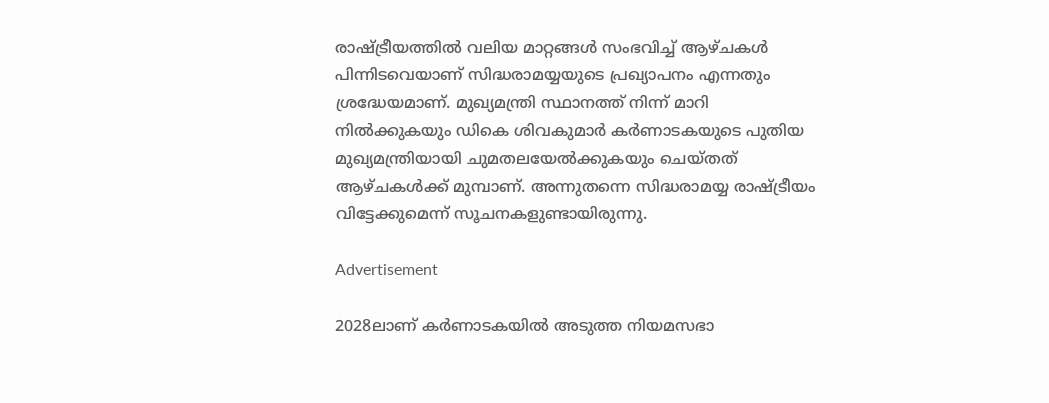രാഷ്ട്രീയത്തില്‍ വലിയ മാറ്റങ്ങള്‍ സംഭവിച്ച് ആഴ്ചകള്‍ പിന്നിടവെയാണ് സിദ്ധരാമയ്യയുടെ പ്രഖ്യാപനം എന്നതും ശ്രദ്ധേയമാണ്. മുഖ്യമന്ത്രി സ്ഥാനത്ത് നിന്ന് മാറി നില്‍ക്കുകയും ഡികെ ശിവകുമാര്‍ കര്‍ണാടകയുടെ പുതിയ മുഖ്യമന്ത്രിയായി ചുമതലയേല്‍ക്കുകയും ചെയ്തത് ആഴ്ചകള്‍ക്ക് മുമ്പാണ്. അന്നുതന്നെ സിദ്ധരാമയ്യ രാഷ്ട്രീയം വിട്ടേക്കുമെന്ന് സൂചനകളുണ്ടായിരുന്നു.

Advertisement

2028ലാണ് കര്‍ണാടകയില്‍ അടുത്ത നിയമസഭാ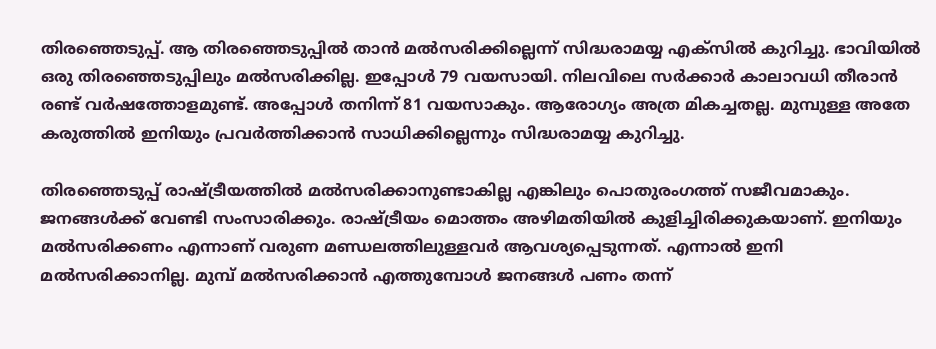തിരഞ്ഞെടുപ്പ്. ആ തിരഞ്ഞെടുപ്പില്‍ താന്‍ മല്‍സരിക്കില്ലെന്ന് സിദ്ധരാമയ്യ എക്‌സില്‍ കുറിച്ചു. ഭാവിയില്‍ ഒരു തിരഞ്ഞെടുപ്പിലും മല്‍സരിക്കില്ല. ഇപ്പോള്‍ 79 വയസായി. നിലവിലെ സര്‍ക്കാര്‍ കാലാവധി തീരാന്‍ രണ്ട് വര്‍ഷത്തോളമുണ്ട്. അപ്പോള്‍ തനിന്ന് 81 വയസാകും. ആരോഗ്യം അത്ര മികച്ചതല്ല. മുമ്പുള്ള അതേ കരുത്തില്‍ ഇനിയും പ്രവര്‍ത്തിക്കാന്‍ സാധിക്കില്ലെന്നും സിദ്ധരാമയ്യ കുറിച്ചു.

തിരഞ്ഞെടുപ്പ് രാഷ്ട്രീയത്തില്‍ മല്‍സരിക്കാനുണ്ടാകില്ല എങ്കിലും പൊതുരംഗത്ത് സജീവമാകും. ജനങ്ങള്‍ക്ക് വേണ്ടി സംസാരിക്കും. രാഷ്ട്രീയം മൊത്തം അഴിമതിയില്‍ കുളിച്ചിരിക്കുകയാണ്. ഇനിയും മല്‍സരിക്കണം എന്നാണ് വരുണ മണ്ഡലത്തിലുള്ളവര്‍ ആവശ്യപ്പെടുന്നത്. എന്നാല്‍ ഇനി മല്‍സരിക്കാനില്ല. മുമ്പ് മല്‍സരിക്കാന്‍ എത്തുമ്പോള്‍ ജനങ്ങള്‍ പണം തന്ന്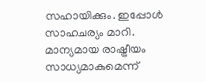സഹായിക്കും. ഇപ്പോള്‍ സാഹചര്യം മാറി. മാന്യമായ രാഷ്ട്രീയം സാധ്യമാകുമെന്ന്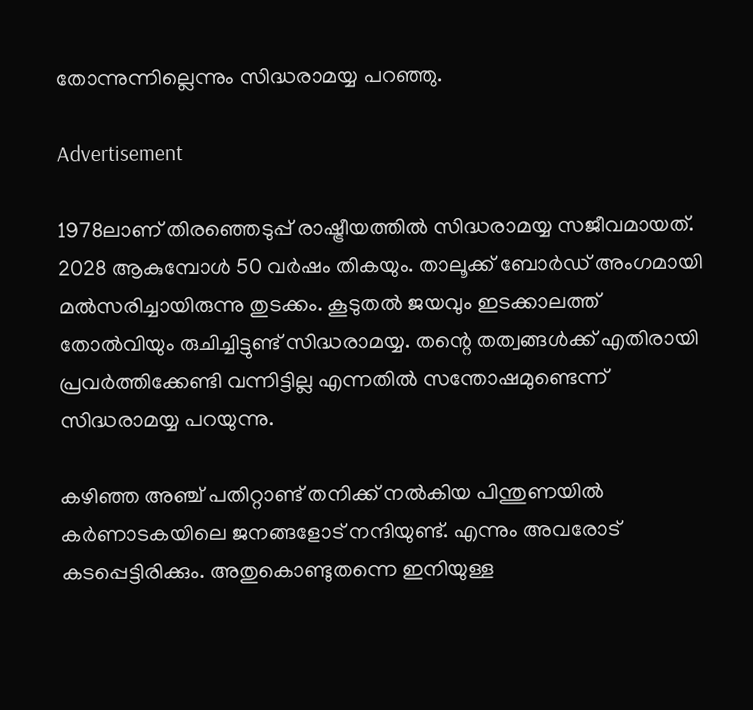തോന്നുന്നില്ലെന്നും സിദ്ധരാമയ്യ പറഞ്ഞു.

Advertisement

1978ലാണ് തിരഞ്ഞെടുപ്പ് രാഷ്ട്രീയത്തില്‍ സിദ്ധരാമയ്യ സജീവമായത്. 2028 ആകുമ്പോള്‍ 50 വര്‍ഷം തികയും. താലൂക്ക് ബോര്‍ഡ് അംഗമായി മല്‍സരിച്ചായിരുന്നു തുടക്കം. കൂടുതല്‍ ജയവും ഇടക്കാലത്ത് തോല്‍വിയും രുചിച്ചിട്ടുണ്ട് സിദ്ധരാമയ്യ. തന്റെ തത്വങ്ങള്‍ക്ക് എതിരായി പ്രവര്‍ത്തിക്കേണ്ടി വന്നിട്ടില്ല എന്നതില്‍ സന്തോഷമുണ്ടെന്ന് സിദ്ധരാമയ്യ പറയുന്നു.

കഴിഞ്ഞ അഞ്ച് പതിറ്റാണ്ട് തനിക്ക് നല്‍കിയ പിന്തുണയില്‍ കര്‍ണാടകയിലെ ജനങ്ങളോട് നന്ദിയുണ്ട്. എന്നും അവരോട് കടപ്പെട്ടിരിക്കും. അതുകൊണ്ടുതന്നെ ഇനിയുള്ള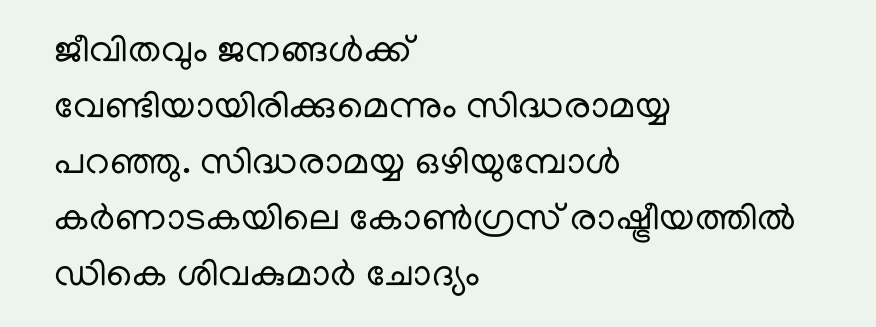ജീവിതവും ജനങ്ങള്‍ക്ക് വേണ്ടിയായിരിക്കുമെന്നും സിദ്ധരാമയ്യ പറഞ്ഞു. സിദ്ധരാമയ്യ ഒഴിയുമ്പോള്‍ കര്‍ണാടകയിലെ കോണ്‍ഗ്രസ് രാഷ്ട്രീയത്തില്‍ ഡികെ ശിവകുമാര്‍ ചോദ്യം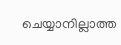ചെയ്യാനില്ലാത്ത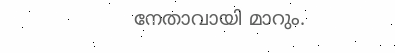നേതാവായി മാറും.